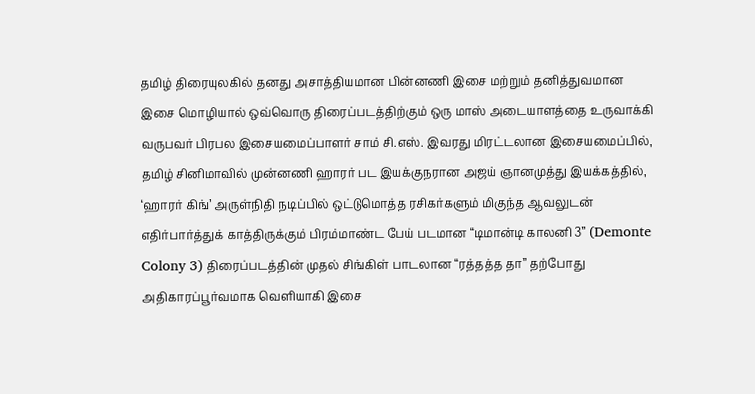தமிழ் திரையுலகில் தனது அசாத்தியமான பின்னணி இசை மற்றும் தனித்துவமான இசை மொழியால் ஒவ்வொரு திரைப்படத்திற்கும் ஒரு மாஸ் அடையாளத்தை உருவாக்கி வருபவர் பிரபல இசையமைப்பாளர் சாம் சி.எஸ். இவரது மிரட்டலான இசையமைப்பில், தமிழ் சினிமாவில் முன்னணி ஹாரர் பட இயக்குநரான அஜய் ஞானமுத்து இயக்கத்தில், ‘ஹாரர் கிங்’ அருள்நிதி நடிப்பில் ஒட்டுமொத்த ரசிகர்களும் மிகுந்த ஆவலுடன் எதிர்பார்த்துக் காத்திருக்கும் பிரம்மாண்ட பேய் படமான “டிமான்டி காலனி 3” (Demonte Colony 3) திரைப்படத்தின் முதல் சிங்கிள் பாடலான “ரத்தத்த தா” தற்போது அதிகாரப்பூர்வமாக வெளியாகி இசை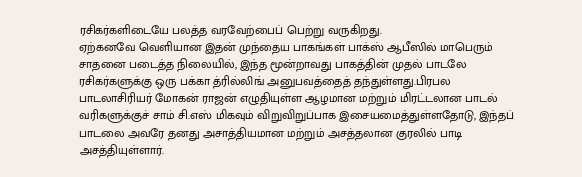ரசிகர்களிடையே பலத்த வரவேற்பைப் பெற்று வருகிறது.
ஏற்கனவே வெளியான இதன் முந்தைய பாகங்கள் பாக்ஸ் ஆபீஸில் மாபெரும் சாதனை படைத்த நிலையில், இந்த மூன்றாவது பாகத்தின் முதல் பாடலே ரசிகர்களுக்கு ஒரு பக்கா த்ரில்லிங் அனுபவத்தைத் தந்துள்ளது.பிரபல பாடலாசிரியர் மோகன் ராஜன் எழுதியுள்ள ஆழமான மற்றும் மிரட்டலான பாடல் வரிகளுக்குச் சாம் சி.எஸ் மிகவும் விறுவிறுப்பாக இசையமைத்துள்ளதோடு, இந்தப் பாடலை அவரே தனது அசாத்தியமான மற்றும் அசத்தலான குரலில் பாடி அசத்தியுள்ளார்.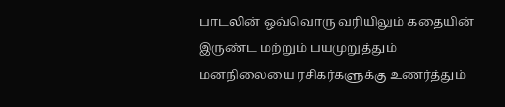பாடலின் ஒவ்வொரு வரியிலும் கதையின் இருண்ட மற்றும் பயமுறுத்தும் மனநிலையை ரசிகர்களுக்கு உணர்த்தும்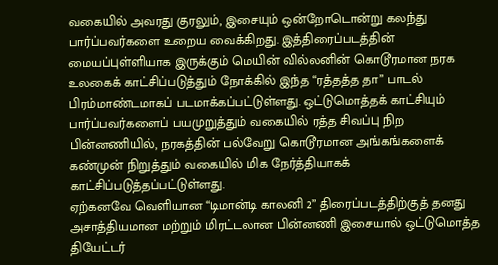வகையில் அவரது குரலும், இசையும் ஒன்றோடொன்று கலந்து பார்ப்பவர்களை உறைய வைக்கிறது. இத்திரைப்படத்தின் மையப்புள்ளியாக இருக்கும் மெயின் வில்லனின் கொடூரமான நரக உலகைக் காட்சிப்படுத்தும் நோக்கில் இந்த “ரத்தத்த தா” பாடல் பிரம்மாண்டமாகப் படமாக்கப்பட்டுள்ளது. ஒட்டுமொத்தக் காட்சியும் பார்ப்பவர்களைப் பயமுறுத்தும் வகையில் ரத்த சிவப்பு நிற பின்னணியில், நரகத்தின் பல்வேறு கொடூரமான அங்கங்களைக் கண்முன் நிறுத்தும் வகையில் மிக நேர்த்தியாகக் காட்சிப்படுத்தப்பட்டுள்ளது.
ஏற்கனவே வெளியான “டிமான்டி காலனி 2” திரைப்படத்திற்குத் தனது அசாத்தியமான மற்றும் மிரட்டலான பின்னணி இசையால் ஒட்டுமொத்த தியேட்டர்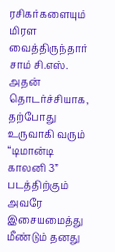ரசிகர்களையும் மிரள வைத்திருந்தார் சாம் சி.எஸ். அதன் தொடர்ச்சியாக, தற்போது உருவாகி வரும் “டிமான்டி காலனி 3” படத்திற்கும் அவரே இசையமைத்து மீண்டும் தனது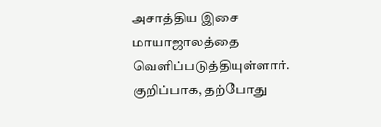அசாத்திய இசை மாயாஜாலத்தை வெளிப்படுத்தியுள்ளார். குறிப்பாக, தற்போது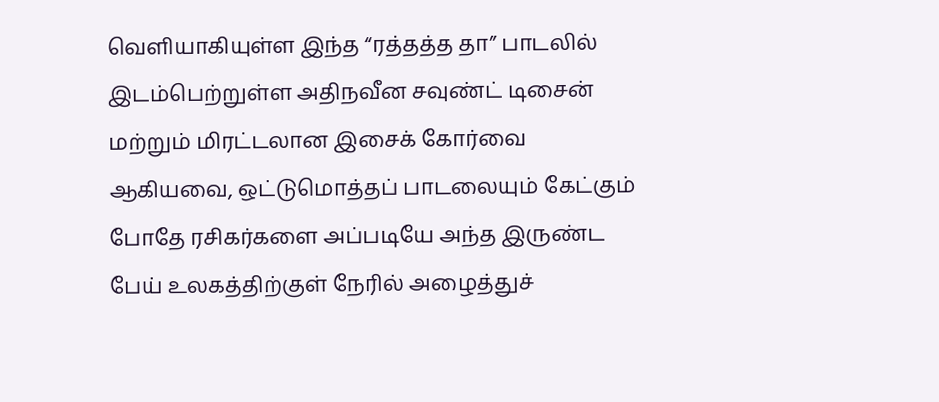வெளியாகியுள்ள இந்த “ரத்தத்த தா” பாடலில் இடம்பெற்றுள்ள அதிநவீன சவுண்ட் டிசைன் மற்றும் மிரட்டலான இசைக் கோர்வை ஆகியவை, ஒட்டுமொத்தப் பாடலையும் கேட்கும் போதே ரசிகர்களை அப்படியே அந்த இருண்ட பேய் உலகத்திற்குள் நேரில் அழைத்துச்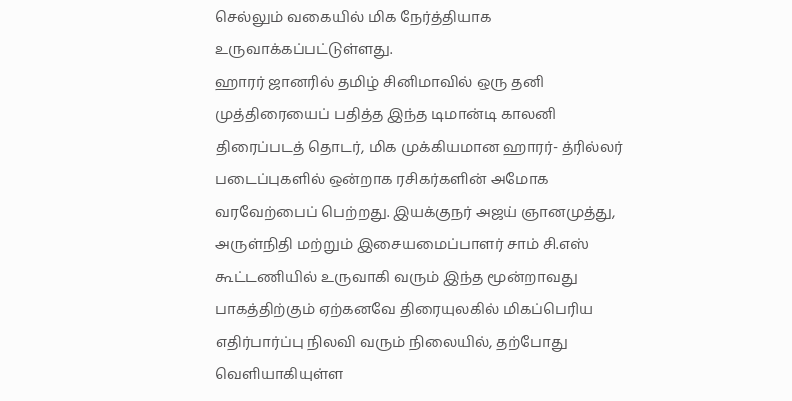செல்லும் வகையில் மிக நேர்த்தியாக உருவாக்கப்பட்டுள்ளது.
ஹாரர் ஜானரில் தமிழ் சினிமாவில் ஒரு தனி முத்திரையைப் பதித்த இந்த டிமான்டி காலனி திரைப்படத் தொடர், மிக முக்கியமான ஹாரர்- த்ரில்லர் படைப்புகளில் ஒன்றாக ரசிகர்களின் அமோக வரவேற்பைப் பெற்றது. இயக்குநர் அஜய் ஞானமுத்து, அருள்நிதி மற்றும் இசையமைப்பாளர் சாம் சி.எஸ் கூட்டணியில் உருவாகி வரும் இந்த மூன்றாவது பாகத்திற்கும் ஏற்கனவே திரையுலகில் மிகப்பெரிய எதிர்பார்ப்பு நிலவி வரும் நிலையில், தற்போது வெளியாகியுள்ள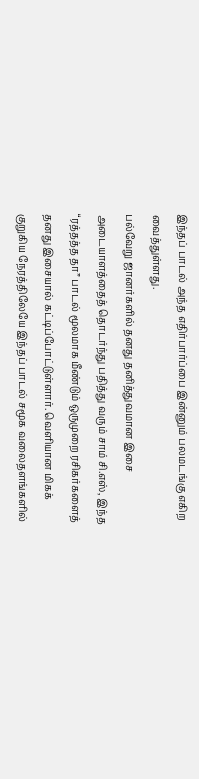இந்தப் பாடல் அந்த எதிர்பார்ப்பை இன்னும் பலமடங்கு எகிற வைத்துள்ளது.
பல்வேறு ஜானர்களில் தனது தனித்துவமான இசை அடையாளத்தைத் தொடர்ந்து பதித்து வரும் சாம் சி.எஸ், இந்த “ரத்தத்த தா” பாடல் மூலமாக மீண்டும் ஒருமுறை ரசிகர்களைத் தனது இசையால் கட்டிப்போட்டுள்ளார். வெளியான மிகக் குறுகிய நேரத்திலேயே இந்தப் பாடல் சமூக வலைதளங்களில்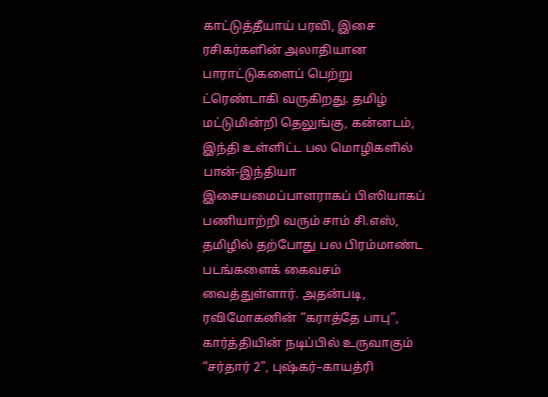காட்டுத்தீயாய் பரவி, இசை ரசிகர்களின் அலாதியான பாராட்டுகளைப் பெற்று ட்ரெண்டாகி வருகிறது. தமிழ் மட்டுமின்றி தெலுங்கு, கன்னடம், இந்தி உள்ளிட்ட பல மொழிகளில் பான்-இந்தியா இசையமைப்பாளராகப் பிஸியாகப் பணியாற்றி வரும் சாம் சி.எஸ், தமிழில் தற்போது பல பிரம்மாண்ட படங்களைக் கைவசம் வைத்துள்ளார். அதன்படி, ரவிமோகனின் “கராத்தே பாபு”, கார்த்தியின் நடிப்பில் உருவாகும் “சர்தார் 2”, புஷ்கர்–காயத்ரி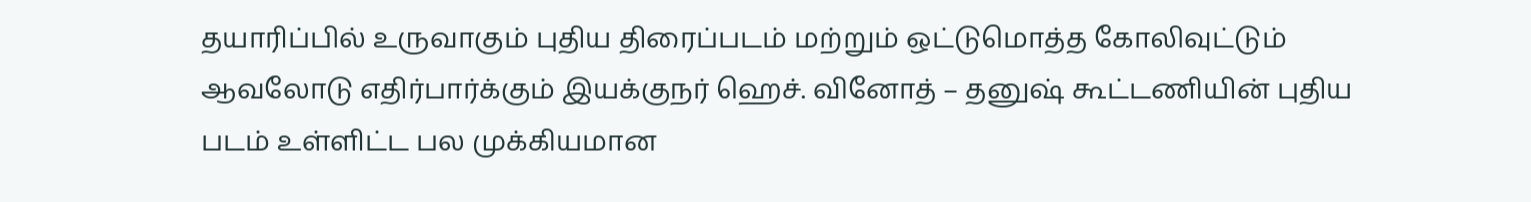தயாரிப்பில் உருவாகும் புதிய திரைப்படம் மற்றும் ஒட்டுமொத்த கோலிவுட்டும் ஆவலோடு எதிர்பார்க்கும் இயக்குநர் ஹெச். வினோத் – தனுஷ் கூட்டணியின் புதிய படம் உள்ளிட்ட பல முக்கியமான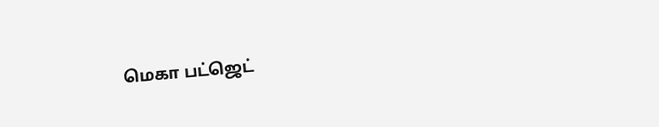மெகா பட்ஜெட்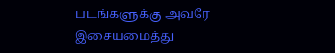படங்களுக்கு அவரே இசையமைத்து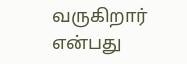வருகிறார் என்பது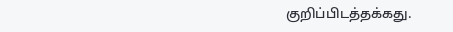குறிப்பிடத்தக்கது.